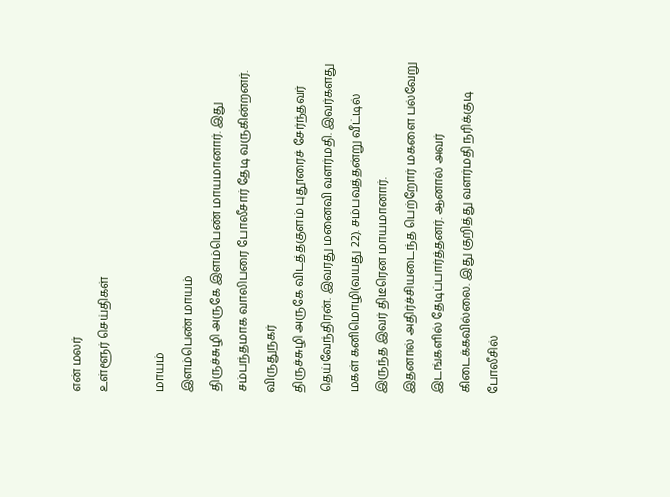என் மலர்
உள்ளூர் செய்திகள்

மாயம்
இளம்பெண் மாயம்
திருச்சுழி அருகே இளம்பெண் மாயமானார். இது சம்பந்தமாக வாலிபரை போலீசார் தேடி வருகின்றனர்.
விருதுநகர்
திருச்சுழி அருகே விடத்தகுளம் புதூரைச் சேர்ந்தவர் தெய்வேந்திரன். இவரது மனைவி வளர்மதி. இவர்களது மகள் கனிமொழி(வயது 22). சம்பவத்தன்று வீட்டில் இருந்த இவர் திடீரென மாயமானார்.
இதனால் அதிர்ச்சியடைந்த பெற்றோர் மகளை பல்வேறு இடங்களில் தேடிப்பார்த்தனர். ஆனால் அவர் கிடைக்கவில்லை. இது குறித்து வளர்மதி நரிக்குடி போலீசில்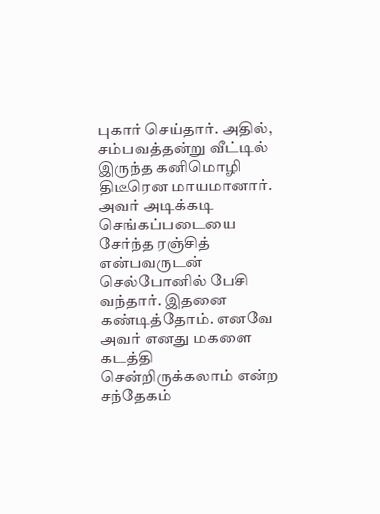புகார் செய்தார். அதில், சம்பவத்தன்று வீட்டில் இருந்த கனிமொழி திடீரென மாயமானார்.
அவர் அடிக்கடி செங்கப்படையை சேர்ந்த ரஞ்சித் என்பவருடன் செல்போனில் பேசி வந்தார். இதனை கண்டித்தோம். எனவே அவர் எனது மகளை கடத்தி சென்றிருக்கலாம் என்ற சந்தேகம்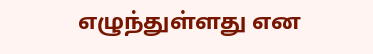எழுந்துள்ளது என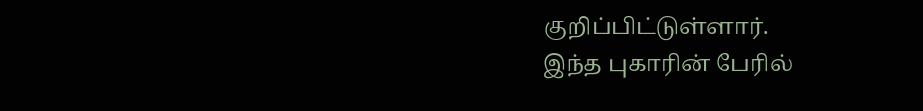குறிப்பிட்டுள்ளார்.
இந்த புகாரின் பேரில்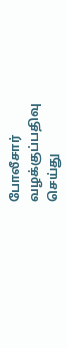போலீசார் வழக்குப்பதிவு செய்து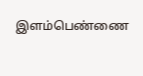இளம்பெண்ணை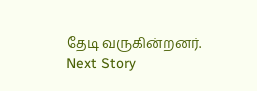தேடி வருகின்றனர்.
Next Story